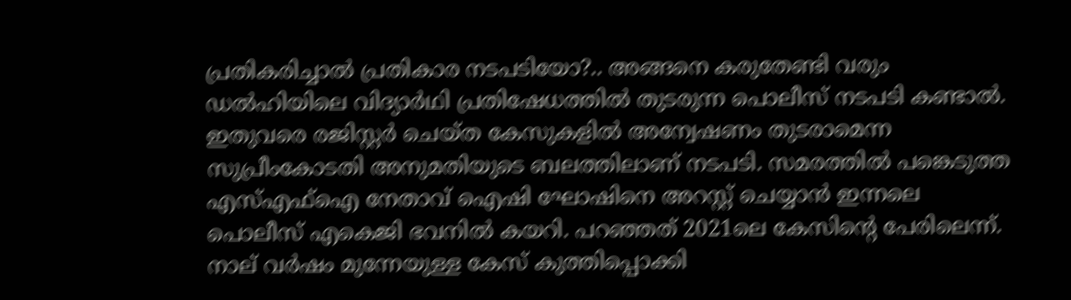പ്രതികരിച്ചാല്‍ പ്രതികാര നടപടിയോ?.. അങ്ങനെ കരുതേണ്ടി വരും ഡല്‍ഹിയിലെ വിദ്യാര്‍ഥി പ്രതിഷേധത്തില്‍ തുടരുന്ന പൊലീസ് നടപടി കണ്ടാല്‍. ഇതുവരെ രജിസ്റ്റര്‍ ചെയ്ത കേസുകളില്‍ അന്വേഷണം തുടരാമെന്ന സുപ്രീംകോടതി അനുമതിയുടെ ബലത്തിലാണ് നടപടി. സമരത്തില്‍ പങ്കെടുത്ത എസ്എഫ്ഐ നേതാവ് ഐഷി ഘോഷിനെ അറസ്റ്റ് ചെയ്യാന്‍ ഇന്നലെ പൊലീസ് എകെജി ഭവനില്‍ കയറി. പറഞ്ഞത് 2021ലെ കേസിന്റെ പേരിലെന്ന്. നാല് വര്‍ഷം മുന്നേയുള്ള കേസ് കുത്തിപ്പൊക്കി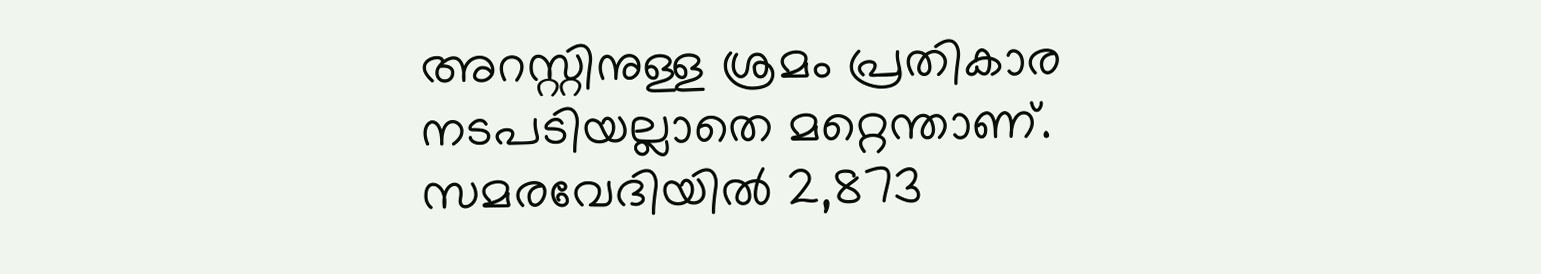അറസ്റ്റിനുള്ള ശ്രമം പ്രതികാര നടപടിയല്ലാതെ മറ്റെന്താണ്. സമരവേദിയില്‍ 2,873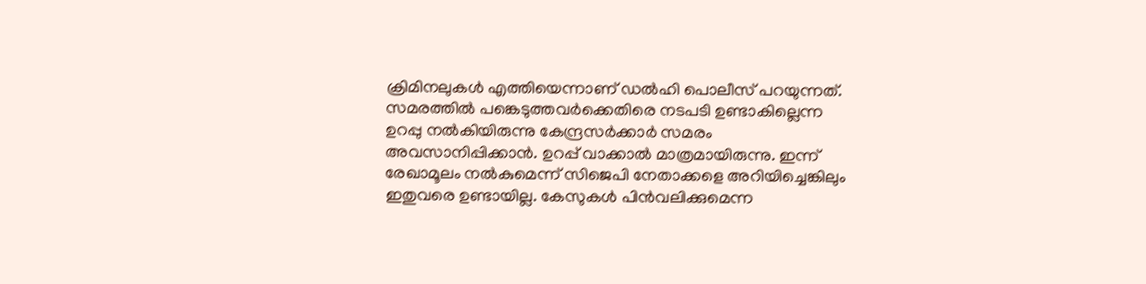ക്രിമിനലുകള്‍ എത്തിയെന്നാണ് ഡല്‍ഹി പൊലീസ് പറയുന്നത്. സമരത്തില്‍ പങ്കെടുത്തവര്‍ക്കെതിരെ നടപടി ഉണ്ടാകില്ലെന്ന ഉറപ്പു നല്‍കിയിരുന്നു കേന്ദ്രസര്‍ക്കാര്‍ സമരം അവസാനിപ്പിക്കാന്‍. ഉറപ്പ് വാക്കാല്‍ മാത്രമായിരുന്നു. ഇന്ന് രേഖാമൂലം നല്‍കുമെന്ന് സിജെപി നേതാക്കളെ അറിയിച്ചെങ്കിലും ഇതുവരെ ഉണ്ടായില്ല. കേസുകള്‍ പിന്‍വലിക്കുമെന്ന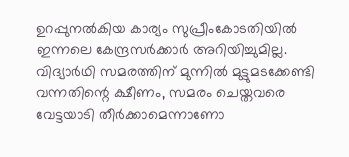ഉറപ്പുനല്‍കിയ കാര്യം സുപ്രീംകോടതിയില്‍ ഇന്നലെ കേന്ദ്രസര്‍ക്കാര്‍ അറിയിച്ചുമില്ല. വിദ്യാര്‍ഥി സമരത്തിന് മുന്നില്‍ മുട്ടുമടക്കേണ്ടി വന്നതിന്റെ ക്ഷീണം, സമരം ചെയ്തവരെ വേട്ടയാടി തീര്‍ക്കാമെന്നാണോ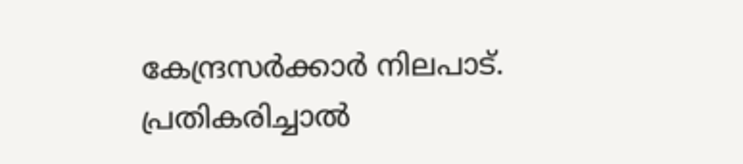കേന്ദ്രസര്‍ക്കാര്‍ നിലപാട്.  പ്രതികരിച്ചാല്‍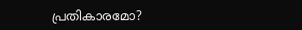പ്രതികാരമോ?